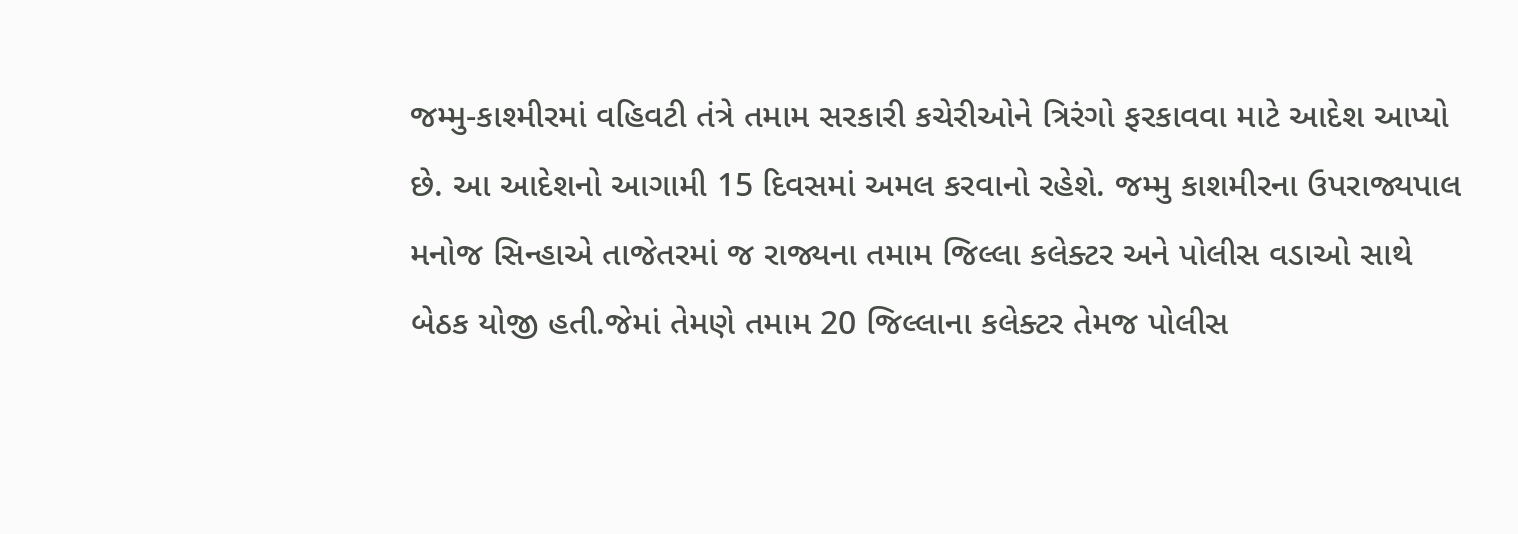જમ્મુ-કાશ્મીરમાં વહિવટી તંત્રે તમામ સરકારી કચેરીઓને ત્રિરંગો ફરકાવવા માટે આદેશ આપ્યો છે. આ આદેશનો આગામી 15 દિવસમાં અમલ કરવાનો રહેશે. જમ્મુ કાશમીરના ઉપરાજ્યપાલ મનોજ સિન્હાએ તાજેતરમાં જ રાજ્યના તમામ જિલ્લા કલેક્ટર અને પોલીસ વડાઓ સાથે બેઠક યોજી હતી.જેમાં તેમણે તમામ 20 જિલ્લાના કલેક્ટર તેમજ પોલીસ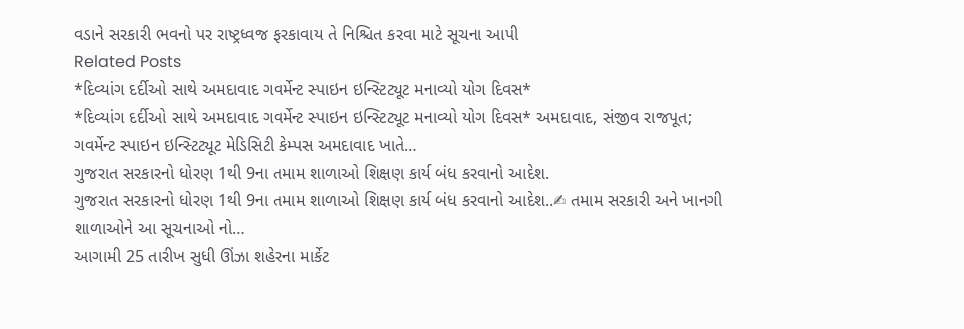વડાને સરકારી ભવનો પર રાષ્ટ્રધ્વજ ફરકાવાય તે નિશ્ચિત કરવા માટે સૂચના આપી
Related Posts
*દિવ્યાંગ દર્દીઓ સાથે અમદાવાદ ગવર્મેન્ટ સ્પાઇન ઇન્સ્ટિટ્યૂટ મનાવ્યો યોગ દિવસ*
*દિવ્યાંગ દર્દીઓ સાથે અમદાવાદ ગવર્મેન્ટ સ્પાઇન ઇન્સ્ટિટ્યૂટ મનાવ્યો યોગ દિવસ* અમદાવાદ, સંજીવ રાજપૂત; ગવર્મેન્ટ સ્પાઇન ઇન્સ્ટિટ્યૂટ મેડિસિટી કેમ્પસ અમદાવાદ ખાતે…
ગુજરાત સરકારનો ધોરણ 1થી 9ના તમામ શાળાઓ શિક્ષણ કાર્ય બંધ કરવાનો આદેશ.
ગુજરાત સરકારનો ધોરણ 1થી 9ના તમામ શાળાઓ શિક્ષણ કાર્ય બંધ કરવાનો આદેશ..✍ તમામ સરકારી અને ખાનગી શાળાઓને આ સૂચનાઓ નો…
આગામી 25 તારીખ સુધી ઊંઝા શહેરના માર્કેટ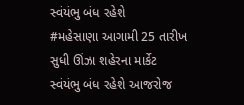સ્વંયંભુ બંધ રહેશે
#મહેસાણા આગામી 25 તારીખ સુધી ઊંઝા શહેરના માર્કેટ સ્વંયંભુ બંધ રહેશે આજરોજ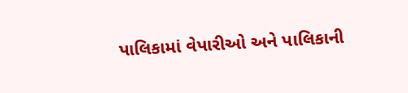પાલિકામાં વેપારીઓ અને પાલિકાની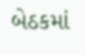બેઠકમાં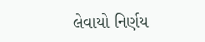લેવાયો નિર્ણય